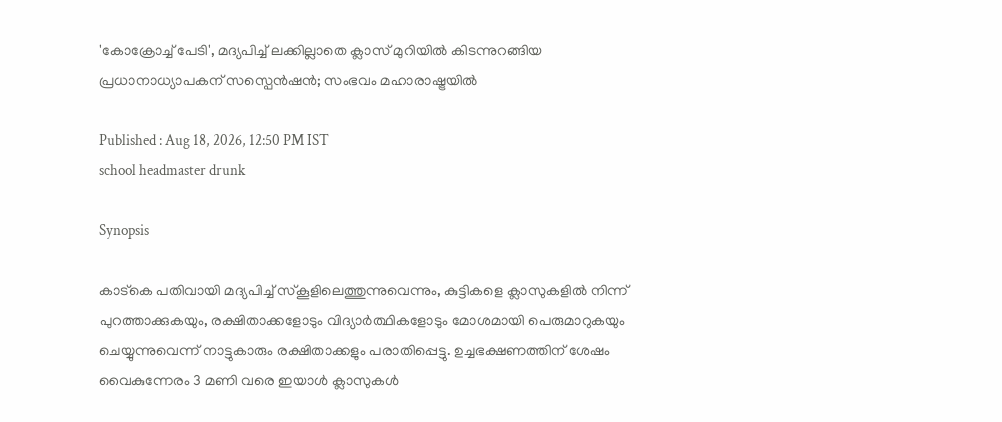'കോക്രോച്ച് പേടി', മദ്യപിച്ച് ലക്കില്ലാതെ ക്ലാസ് മുറിയിൽ കിടന്നുറങ്ങിയ പ്രധാനാധ്യാപകന് സസ്പെൻഷൻ; സംഭവം മഹാരാഷ്ട്രയിൽ

Published : Aug 18, 2026, 12:50 PM IST
school headmaster drunk

Synopsis

കാട്കെ പതിവായി മദ്യപിച്ച് സ്കൂളിലെത്തുന്നുവെന്നും, കുട്ടികളെ ക്ലാസുകളിൽ നിന്ന് പുറത്താക്കുകയും, രക്ഷിതാക്കളോടും വിദ്യാർത്ഥികളോടും മോശമായി പെരുമാറുകയും ചെയ്യുന്നുവെന്ന് നാട്ടുകാരും രക്ഷിതാക്കളും പരാതിപ്പെട്ടു. ഉച്ചഭക്ഷണത്തിന് ശേഷം വൈകുന്നേരം 3 മണി വരെ ഇയാൾ ക്ലാസുകൾ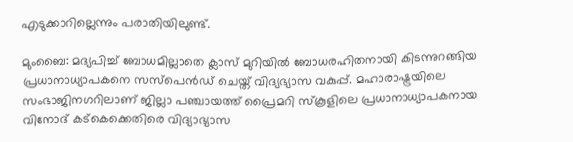എടുക്കാറില്ലെന്നും പരാതിയിലുണ്ട്.

മുംബൈ: മദ്യപിച്ച് ബോധമില്ലാതെ ക്ലാസ് മുറിയിൽ ബോധരഹിതനായി കിടന്നുറങ്ങിയ പ്രധാനാധ്യാപകനെ സസ്പെൻഡ് ചെയ്ത് വിദ്യഭ്യാസ വകുപ്പ്. മഹാരാഷ്ട്രയിലെ സംഭാജിനഗറിലാണ് ജില്ലാ പഞ്ചായത്ത് പ്രൈമറി സ്കൂളിലെ പ്രധാനാധ്യാപകനായ വിനോദ് കട്‌കെക്കെതിരെ വിദ്യാഭ്യാസ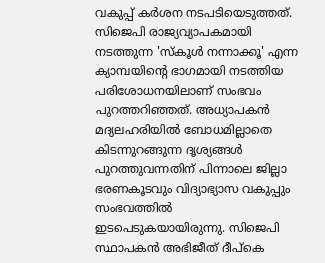വകുപ്പ് കർശന നടപടിയെടുത്തത്. സിജെപി രാജ്യവ്യാപകമായി നടത്തുന്ന 'സ്കൂൾ നന്നാക്കൂ' എന്ന ക്യാമ്പയിന്റെ ഭാഗമായി നടത്തിയ പരിശോധനയിലാണ് സംഭവം പുറത്തറിഞ്ഞത്. അധ്യാപകൻ മദ്യലഹരിയിൽ ബോധമില്ലാതെ കിടന്നുറങ്ങുന്ന ദൃശ്യങ്ങൾ പുറത്തുവന്നതിന് പിന്നാലെ ജില്ലാ ഭരണകൂടവും വിദ്യാഭ്യാസ വകുപ്പും സംഭവത്തിൽ ഇടപെടുകയായിരുന്നു. സിജെപി സ്ഥാപകൻ അഭിജീത് ദീപ്കെ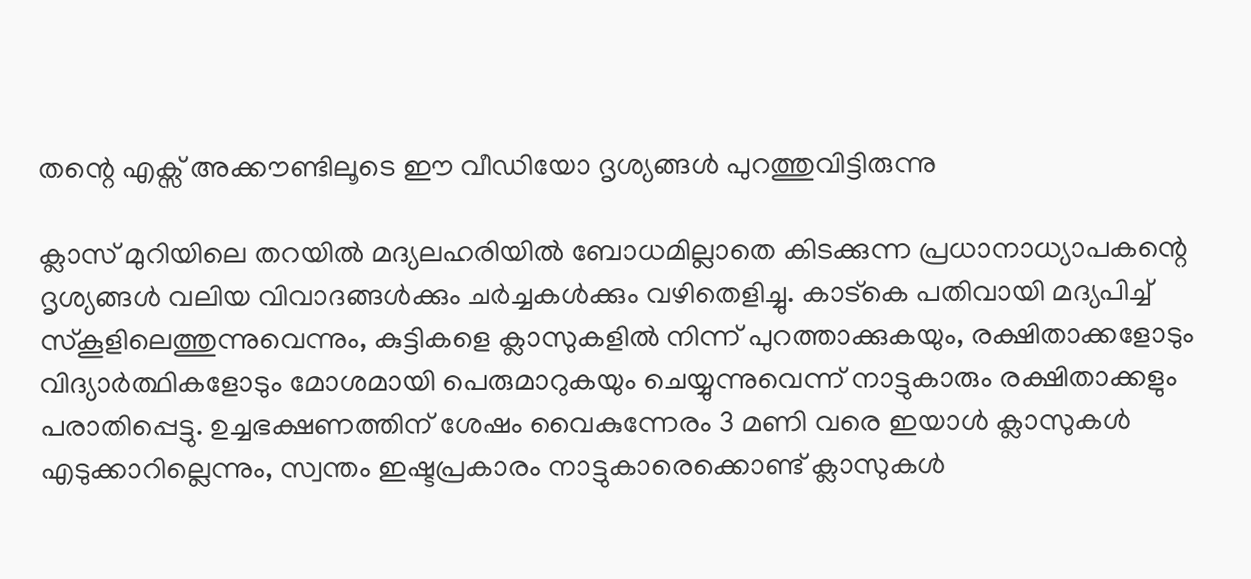തന്റെ എക്സ് അക്കൗണ്ടിലൂടെ ഈ വീഡിയോ ദൃശ്യങ്ങൾ പുറത്തുവിട്ടിരുന്നു

ക്ലാസ് മുറിയിലെ തറയിൽ മദ്യലഹരിയിൽ ബോധമില്ലാതെ കിടക്കുന്ന പ്രധാനാധ്യാപകന്റെ ദൃശ്യങ്ങൾ വലിയ വിവാദങ്ങൾക്കും ചർച്ചകൾക്കും വഴിതെളിച്ചു. കാട്കെ പതിവായി മദ്യപിച്ച് സ്കൂളിലെത്തുന്നുവെന്നും, കുട്ടികളെ ക്ലാസുകളിൽ നിന്ന് പുറത്താക്കുകയും, രക്ഷിതാക്കളോടും വിദ്യാർത്ഥികളോടും മോശമായി പെരുമാറുകയും ചെയ്യുന്നുവെന്ന് നാട്ടുകാരും രക്ഷിതാക്കളും പരാതിപ്പെട്ടു. ഉച്ചഭക്ഷണത്തിന് ശേഷം വൈകുന്നേരം 3 മണി വരെ ഇയാൾ ക്ലാസുകൾ എടുക്കാറില്ലെന്നും, സ്വന്തം ഇഷ്ടപ്രകാരം നാട്ടുകാരെക്കൊണ്ട് ക്ലാസുകൾ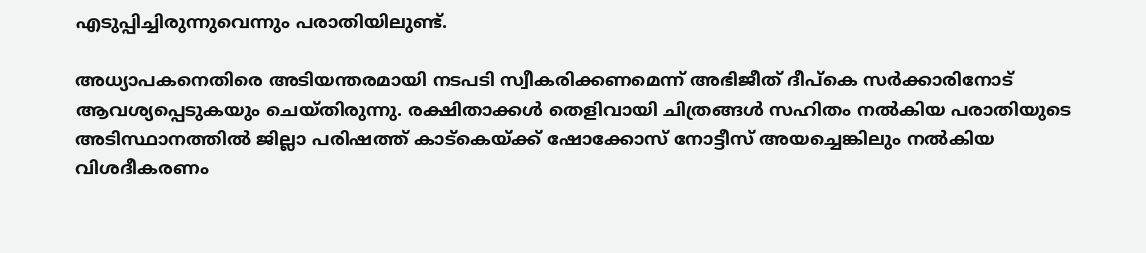എടുപ്പിച്ചിരുന്നുവെന്നും പരാതിയിലുണ്ട്.

അധ്യാപകനെതിരെ അടിയന്തരമായി നടപടി സ്വീകരിക്കണമെന്ന് അഭിജീത് ദീപ്കെ സർക്കാരിനോട് ആവശ്യപ്പെടുകയും ചെയ്തിരുന്നു. രക്ഷിതാക്കൾ തെളിവായി ചിത്രങ്ങൾ സഹിതം നൽകിയ പരാതിയുടെ അടിസ്ഥാനത്തിൽ ജില്ലാ പരിഷത്ത് കാട്കെയ്ക്ക് ഷോക്കോസ് നോട്ടീസ് അയച്ചെങ്കിലും നൽകിയ വിശദീകരണം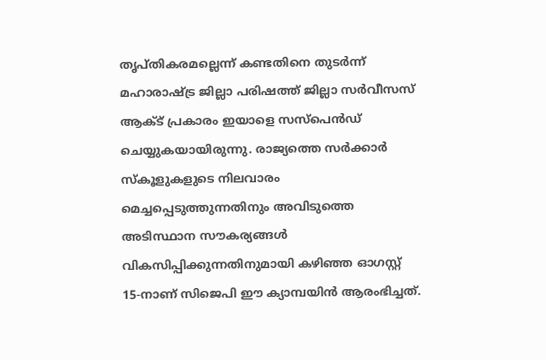തൃപ്തികരമല്ലെന്ന് കണ്ടതിനെ തുടർന്ന് മഹാരാഷ്ട്ര ജില്ലാ പരിഷത്ത് ജില്ലാ സർവീസസ് ആക്ട് പ്രകാരം ഇയാളെ സസ്‌പെൻഡ് ചെയ്യുകയായിരുന്നു. രാജ്യത്തെ സർക്കാർ സ്കൂളുകളുടെ നിലവാരം മെച്ചപ്പെടുത്തുന്നതിനും അവിടുത്തെ അടിസ്ഥാന സൗകര്യങ്ങൾ വികസിപ്പിക്കുന്നതിനുമായി കഴിഞ്ഞ ഓഗസ്റ്റ് 15-നാണ് സിജെപി ഈ ക്യാമ്പയിൻ ആരംഭിച്ചത്.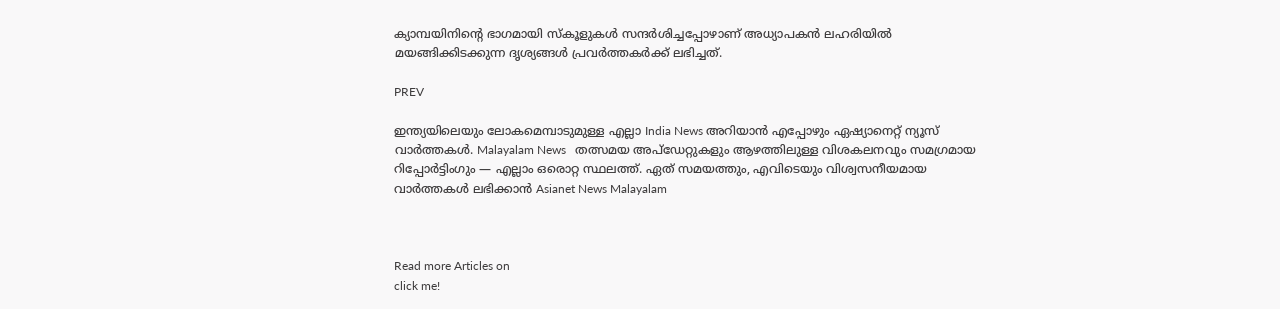ക്യാമ്പയിനിന്റെ ഭാഗമായി സ്കൂളുകൾ സന്ദർശിച്ചപ്പോഴാണ് അധ്യാപകൻ ലഹരിയിൽ മയങ്ങിക്കിടക്കുന്ന ദൃശ്യങ്ങൾ പ്രവർത്തകർക്ക് ലഭിച്ചത്.

PREV

ഇന്ത്യയിലെയും ലോകമെമ്പാടുമുള്ള എല്ലാ India News അറിയാൻ എപ്പോഴും ഏഷ്യാനെറ്റ് ന്യൂസ് വാർത്തകൾ. Malayalam News   തത്സമയ അപ്‌ഡേറ്റുകളും ആഴത്തിലുള്ള വിശകലനവും സമഗ്രമായ റിപ്പോർട്ടിംഗും — എല്ലാം ഒരൊറ്റ സ്ഥലത്ത്. ഏത് സമയത്തും, എവിടെയും വിശ്വസനീയമായ വാർത്തകൾ ലഭിക്കാൻ Asianet News Malayalam



Read more Articles on
click me!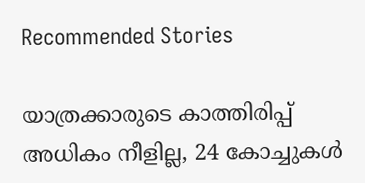Recommended Stories

യാത്രക്കാരുടെ കാത്തിരിപ്പ് അധികം നീളില്ല, 24 കോച്ചുകൾ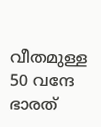വീതമുള്ള 50 വന്ദേ ഭാരത്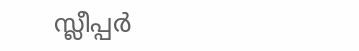സ്ലീപ്പർ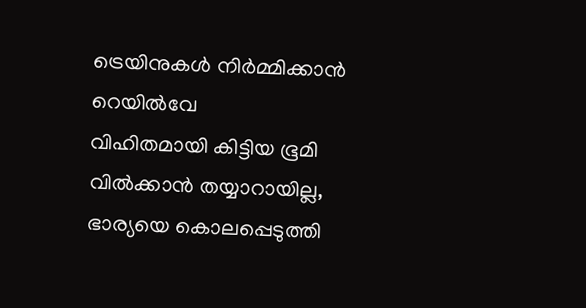ട്രെയിനുകൾ നിർമ്മിക്കാൻ റെയിൽവേ
വിഹിതമായി കിട്ടിയ ഭൂമി വിൽക്കാൻ തയ്യാറായില്ല, ഭാര്യയെ കൊലപ്പെടുത്തി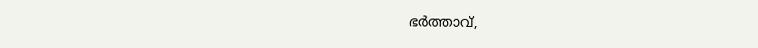ഭർത്താവ്,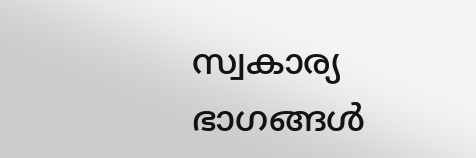സ്വകാര്യ ഭാഗങ്ങൾ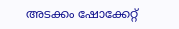അടക്കം ഷോക്കേറ്റ്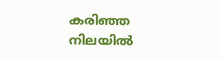കരിഞ്ഞ നിലയിൽ